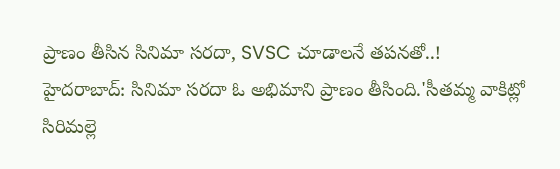ప్రాణం తీసిన సినిమా సరదా, SVSC చూడాలనే తపనతో..!
హైదరాబాద్: సినిమా సరదా ఓ అభిమాని ప్రాణం తీసింది.'సీతమ్మ వాకిట్లో సిరిమల్లె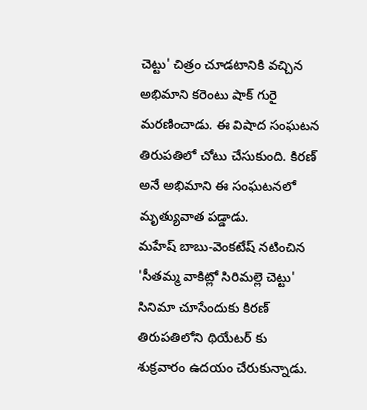చెట్టు' చిత్రం చూడటానికి వచ్చిన అభిమాని కరెంటు షాక్ గురై మరణించాడు. ఈ విషాద సంఘటన తిరుపతిలో చోటు చేసుకుంది. కిరణ్ అనే అభిమాని ఈ సంఘటనలో మృత్యువాత పడ్డాడు.
మహేష్ బాబు-వెంకటేష్ నటించిన 'సీతమ్మ వాకిట్లో సిరిమల్లె చెట్టు' సినిమా చూసేందుకు కిరణ్ తిరుపతిలోని థియేటర్ కు శుక్రవారం ఉదయం చేరుకున్నాడు.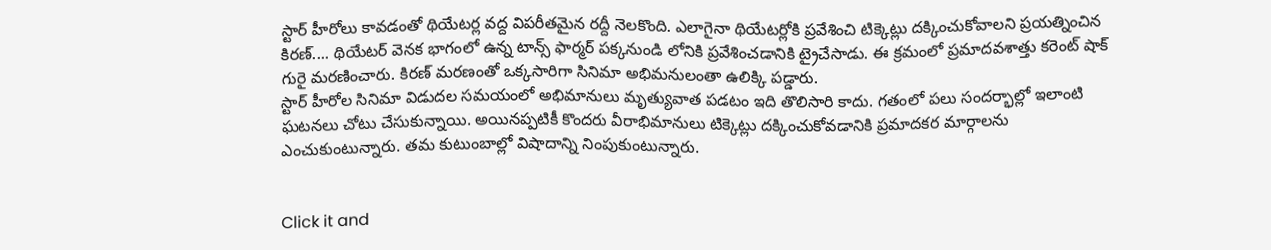స్టార్ హీరోలు కావడంతో థియేటర్ల వద్ద విపరీతమైన రద్దీ నెలకొంది. ఎలాగైనా థియేటర్లోకి ప్రవేశించి టిక్కెట్లు దక్కించుకోవాలని ప్రయత్నించిన కిరణ్.... థియేటర్ వెనక భాగంలో ఉన్న టాన్స్ ఫార్మర్ పక్కనుండి లోనికి ప్రవేశించడానికి ట్రైచేసాడు. ఈ క్రమంలో ప్రమాదవశాత్తు కరెంట్ షాక్ గురై మరణించారు. కిరణ్ మరణంతో ఒక్కసారిగా సినిమా అభిమనులంతా ఉలిక్కి పడ్డారు.
స్టార్ హీరోల సినిమా విడుదల సమయంలో అభిమానులు మృత్యువాత పడటం ఇది తొలిసారి కాదు. గతంలో పలు సందర్భాల్లో ఇలాంటి ఘటనలు చోటు చేసుకున్నాయి. అయినప్పటికీ కొందరు వీరాభిమానులు టిక్కెట్లు దక్కించుకోవడానికి ప్రమాదకర మార్గాలను ఎంచుకుంటున్నారు. తమ కుటుంబాల్లో విషాదాన్ని నింపుకుంటున్నారు.


Click it and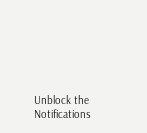Unblock the Notifications